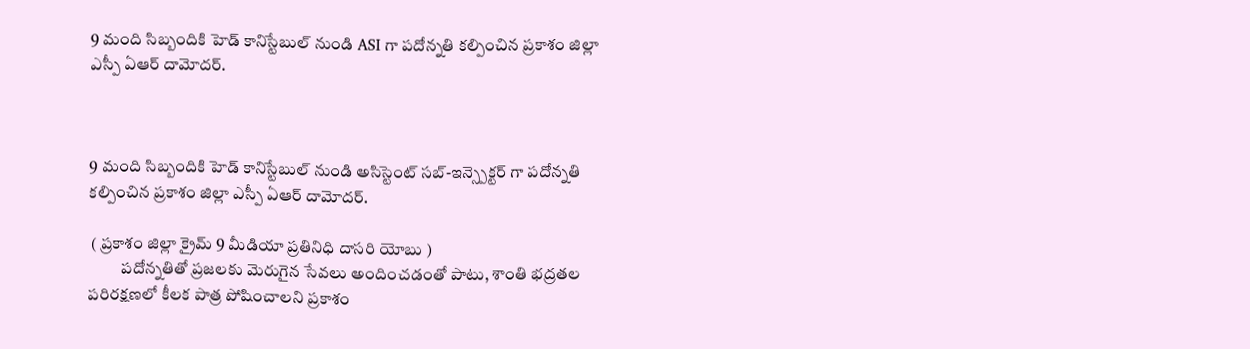9 మంది సిబ్బందికి హెడ్ కానిస్టేబుల్ నుండి ASI గా పదోన్నతి కల్పించిన ప్రకాశం జిల్లా ఎస్పీ ఏఆర్ దామోదర్.



9 మంది సిబ్బందికి హెడ్ కానిస్టేబుల్ నుండి అసిస్టెంట్ సబ్-ఇన్స్పెక్టర్ గా పదోన్నతి కల్పించిన ప్రకాశం జిల్లా ఎస్పీ ఏఆర్ దామోదర్.

 ( ప్రకాశం జిల్లా క్రైమ్ 9 మీడియా ప్రతినిధి దాసరి యోబు )
          పదోన్నతితో ప్రజలకు మెరుగైన సేవలు అందించడంతో పాటు, శాంతి భద్రతల పరిరక్షణలో కీలక పాత్ర పోషించాలని ప్రకాశం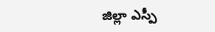జిల్లా ఎస్పీ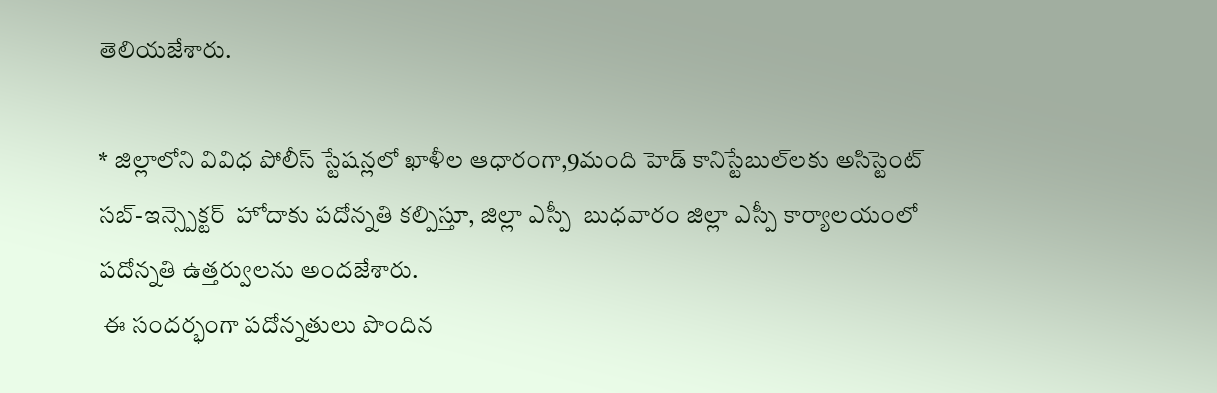తెలియజేశారు.

* జిల్లాలోని వివిధ పోలీస్ స్టేషన్లలో ఖాళీల ఆధారంగా,9మంది హెడ్ కానిస్టేబుల్‌లకు అసిస్టెంట్ సబ్-ఇన్స్పెక్టర్  హోదాకు పదోన్నతి కల్పిస్తూ, జిల్లా ఎస్పీ  బుధవారం జిల్లా ఎస్పీ కార్యాలయంలో పదోన్నతి ఉత్తర్వులను అందజేశారు.
 ఈ సందర్భంగా పదోన్నతులు పొందిన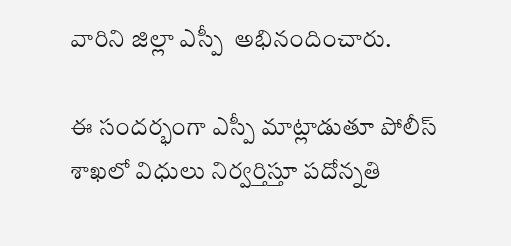వారిని జిల్లా ఎస్పీ  అభినందించారు.

ఈ సందర్భంగా ఎస్పీ మాట్లాడుతూ పోలీస్ శాఖలో విధులు నిర్వర్తిస్తూ పదోన్నతి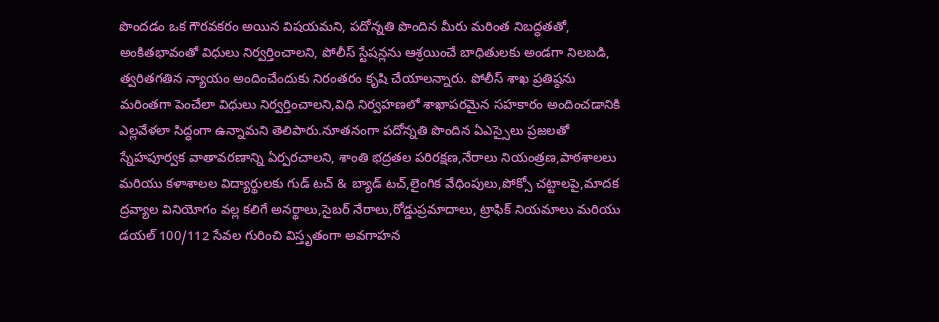పొందడం ఒక గౌరవకరం అయిన విషయమని, పదోన్నతి పొందిన మీరు మరింత నిబద్ధతతో, అంకితభావంతో విధులు నిర్వర్తించాలని, పోలీస్ స్టేషన్లను ఆశ్రయించే బాధితులకు అండగా నిలబడి, త్వరితగతిన న్యాయం అందించేందుకు నిరంతరం కృషి చేయాలన్నారు. పోలీస్ శాఖ ప్రతిష్ఠను మరింతగా పెంచేలా విధులు నిర్వర్తించాలని,విధి నిర్వహణలో శాఖాపరమైన సహకారం అందించడానికి ఎల్లవేళలా సిద్ధంగా ఉన్నామని తెలిపారు.నూతనంగా పదోన్నతి పొందిన ఏఎస్సైలు ప్రజలతో స్నేహపూర్వక వాతావరణాన్ని ఏర్పరచాలని, శాంతి భద్రతల పరిరక్షణ,నేరాలు నియంత్రణ,పాఠశాలలు మరియు కళాశాలల విద్యార్థులకు గుడ్ టచ్ & బ్యాడ్ టచ్,లైంగిక వేధింపులు,పోక్సో చట్టాలపై,మాదక ద్రవ్యాల వినియోగం వల్ల కలిగే అనర్థాలు,సైబర్ నేరాలు,రోడ్డుప్రమాదాలు, ట్రాఫిక్ నియమాలు మరియు డయల్ 100/112 సేవల గురించి విస్తృతంగా అవగాహన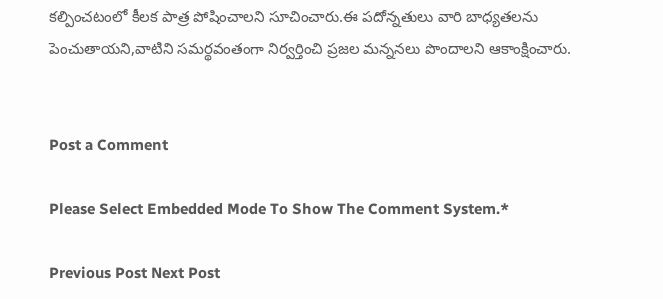కల్పించటంలో కీలక పాత్ర పోషించాలని సూచించారు.ఈ పదోన్నతులు వారి బాధ్యతలను పెంచుతాయని,వాటిని సమర్థవంతంగా నిర్వర్తించి ప్రజల మన్ననలు పొందాలని ఆకాంక్షించారు.


Post a Comment

Please Select Embedded Mode To Show The Comment System.*

Previous Post Next Post